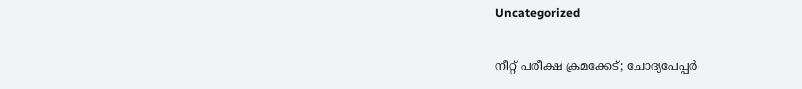Uncategorized

നീറ്റ് പരീക്ഷ ക്രമക്കേട്; ചോദ്യപേപ്പര്‍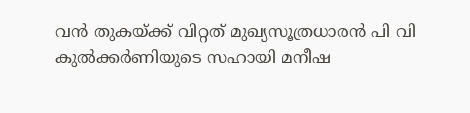വന്‍ തുകയ്ക്ക് വിറ്റത് മുഖ്യസൂത്രധാരന്‍ പി വി കുല്‍ക്കര്‍ണിയുടെ സഹായി മനീഷ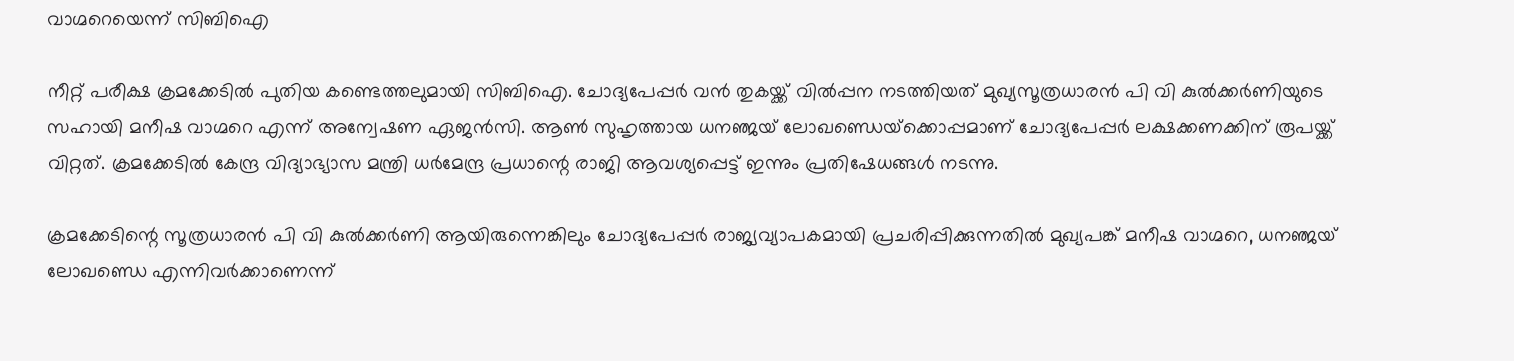വാഗ്മറെയെന്ന് സിബിഐ

നീറ്റ് പരീക്ഷ ക്രമക്കേടില്‍ പുതിയ കണ്ടെത്തലുമായി സിബിഐ. ചോദ്യപേപ്പര്‍ വന്‍ തുകയ്ക്ക് വില്‍പ്പന നടത്തിയത് മുഖ്യസൂത്രധാരന്‍ പി വി കുല്‍ക്കര്‍ണിയുടെ സഹായി മനീഷ വാഗ്മറെ എന്ന് അന്വേഷണ ഏജന്‍സി. ആണ്‍ സുഹൃത്തായ ധനഞ്ജയ് ലോഖണ്ഡെയ്‌ക്കൊപ്പമാണ് ചോദ്യപേപ്പര്‍ ലക്ഷക്കണക്കിന് രൂപയ്ക്ക് വിറ്റത്. ക്രമക്കേടില്‍ കേന്ദ്ര വിദ്യാഭ്യാസ മന്ത്രി ധര്‍മേന്ദ്ര പ്രധാന്റെ രാജി ആവശ്യപ്പെട്ട് ഇന്നും പ്രതിഷേധങ്ങള്‍ നടന്നു.

ക്രമക്കേടിന്റെ സൂത്രധാരന്‍ പി വി കുല്‍ക്കര്‍ണി ആയിരുന്നെങ്കിലും ചോദ്യപേപ്പര്‍ രാജ്യവ്യാപകമായി പ്രചരിപ്പിക്കുന്നതില്‍ മുഖ്യപങ്ക് മനീഷ വാഗ്മറെ, ധനഞ്ജയ് ലോഖണ്ഡെ എന്നിവര്‍ക്കാണെന്ന്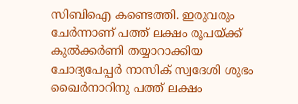സിബിഐ കണ്ടെത്തി. ഇരുവരും ചേര്‍ന്നാണ് പത്ത് ലക്ഷം രൂപയ്ക്ക് കുല്‍ക്കര്‍ണി തയ്യാറാക്കിയ ചോദ്യപേപ്പര്‍ നാസിക് സ്വദേശി ശുഭം ഖൈര്‍നാറിനു പത്ത് ലക്ഷം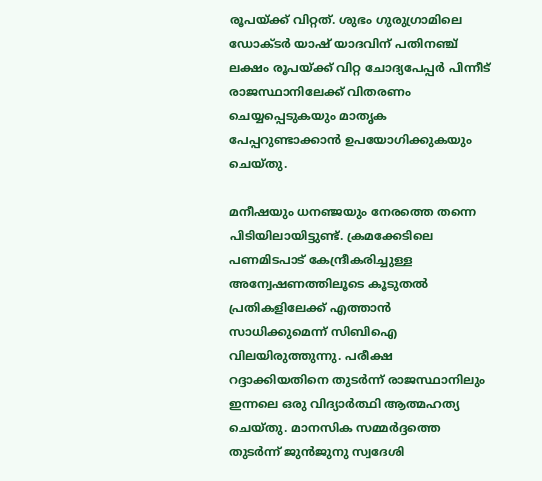രൂപയ്ക്ക് വിറ്റത്. ശുഭം ഗുരുഗ്രാമിലെ ഡോക്ടര്‍ യാഷ് യാദവിന് പതിനഞ്ച് ലക്ഷം രൂപയ്ക്ക് വിറ്റ ചോദ്യപേപ്പര്‍ പിന്നീട് രാജസ്ഥാനിലേക്ക് വിതരണം ചെയ്യപ്പെടുകയും മാതൃക പേപ്പറുണ്ടാക്കാന്‍ ഉപയോഗിക്കുകയും ചെയ്തു.

മനീഷയും ധനഞ്ജയും നേരത്തെ തന്നെ പിടിയിലായിട്ടുണ്ട്. ക്രമക്കേടിലെ പണമിടപാട് കേന്ദ്രീകരിച്ചുള്ള അന്വേഷണത്തിലൂടെ കൂടുതല്‍ പ്രതികളിലേക്ക് എത്താന്‍ സാധിക്കുമെന്ന് സിബിഐ വിലയിരുത്തുന്നു. പരീക്ഷ റദ്ദാക്കിയതിനെ തുടര്‍ന്ന് രാജസ്ഥാനിലും ഇന്നലെ ഒരു വിദ്യാര്‍ത്ഥി ആത്മഹത്യ ചെയ്തു. മാനസിക സമ്മര്‍ദ്ദത്തെ തുടര്‍ന്ന് ജുന്‍ജുനു സ്വദേശി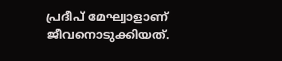പ്രദീപ് മേഘ്വാളാണ് ജീവനൊടുക്കിയത്.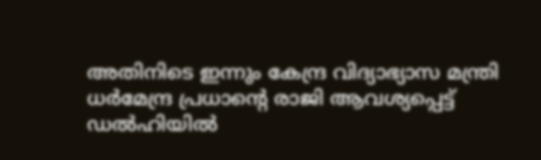അതിനിടെ ഇന്നും കേന്ദ്ര വിദ്യാഭ്യാസ മന്ത്രി ധര്‍മേന്ദ്ര പ്രധാന്റെ രാജി ആവശ്യപ്പെട്ട് ഡല്‍ഹിയില്‍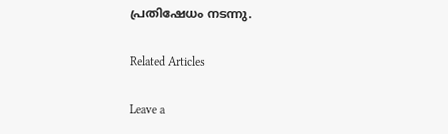പ്രതിഷേധം നടന്നു.

Related Articles

Leave a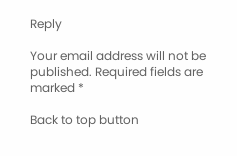Reply

Your email address will not be published. Required fields are marked *

Back to top button